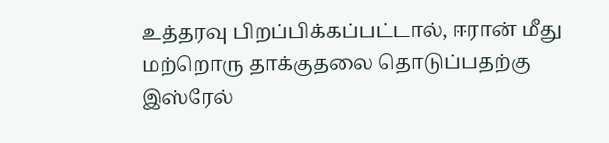உத்தரவு பிறப்பிக்கப்பட்டால், ஈரான் மீது மற்றொரு தாக்குதலை தொடுப்பதற்கு இஸ்ரேல்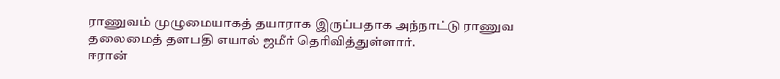ராணுவம் முழுமையாகத் தயாராக இருப்பதாக அந்நாட்டு ராணுவ தலைமைத் தளபதி எயால் ஜமீர் தெரிவித்துள்ளார்.
ஈரான்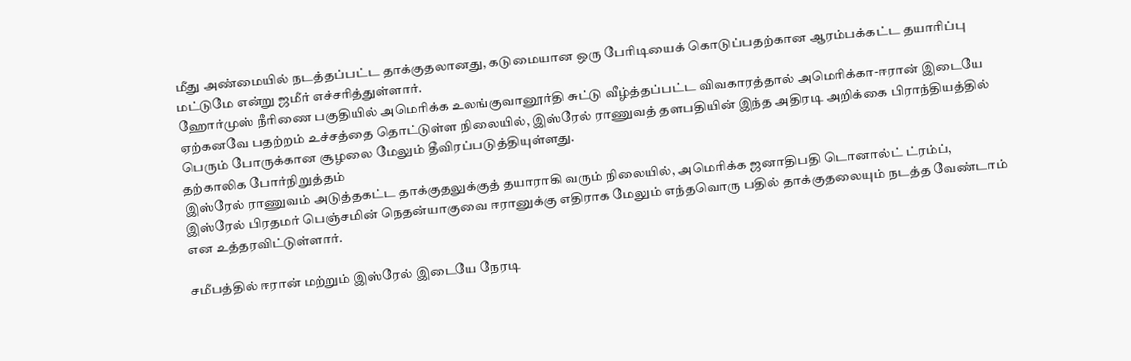மீது அண்மையில் நடத்தப்பட்ட தாக்குதலானது, கடுமையான ஒரு பேரிடியைக் கொடுப்பதற்கான ஆரம்பக்கட்ட தயாரிப்பு மட்டுமே என்று ஜமீர் எச்சரித்துள்ளார்.
ஹோர்முஸ் நீரிணை பகுதியில் அமெரிக்க உலங்குவானூர்தி சுட்டு வீழ்த்தப்பட்ட விவகாரத்தால் அமெரிக்கா-ஈரான் இடையே ஏற்கனவே பதற்றம் உச்சத்தை தொட்டுள்ள நிலையில், இஸ்ரேல் ராணுவத் தளபதியின் இந்த அதிரடி அறிக்கை பிராந்தியத்தில் பெரும் போருக்கான சூழலை மேலும் தீவிரப்படுத்தியுள்ளது.
தற்காலிக போர்நிறுத்தம்
இஸ்ரேல் ராணுவம் அடுத்தகட்ட தாக்குதலுக்குத் தயாராகி வரும் நிலையில், அமெரிக்க ஜனாதிபதி டொனால்ட் ட்ரம்ப், இஸ்ரேல் பிரதமர் பெஞ்சமின் நெதன்யாகுவை ஈரானுக்கு எதிராக மேலும் எந்தவொரு பதில் தாக்குதலையும் நடத்த வேண்டாம் என உத்தரவிட்டுள்ளார்.

சமீபத்தில் ஈரான் மற்றும் இஸ்ரேல் இடையே நேரடி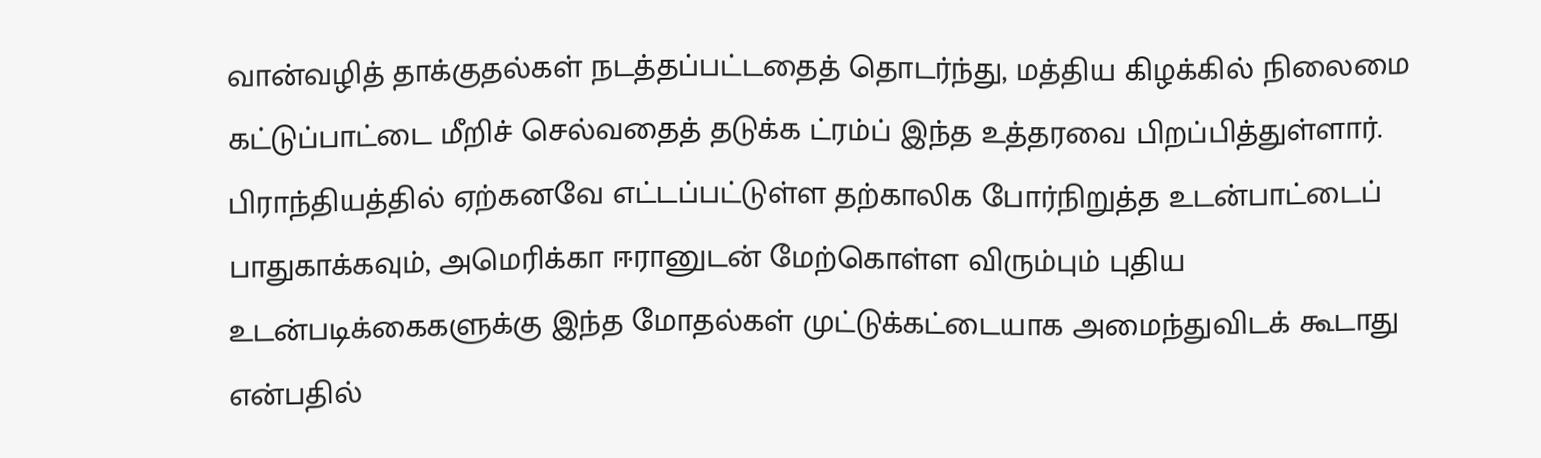வான்வழித் தாக்குதல்கள் நடத்தப்பட்டதைத் தொடர்ந்து, மத்திய கிழக்கில் நிலைமை கட்டுப்பாட்டை மீறிச் செல்வதைத் தடுக்க ட்ரம்ப் இந்த உத்தரவை பிறப்பித்துள்ளார்.
பிராந்தியத்தில் ஏற்கனவே எட்டப்பட்டுள்ள தற்காலிக போர்நிறுத்த உடன்பாட்டைப் பாதுகாக்கவும், அமெரிக்கா ஈரானுடன் மேற்கொள்ள விரும்பும் புதிய உடன்படிக்கைகளுக்கு இந்த மோதல்கள் முட்டுக்கட்டையாக அமைந்துவிடக் கூடாது என்பதில்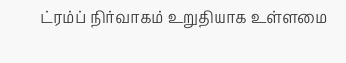ட்ரம்ப் நிர்வாகம் உறுதியாக உள்ளமை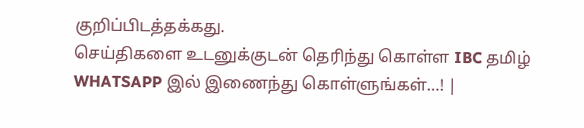குறிப்பிடத்தக்கது.
செய்திகளை உடனுக்குடன் தெரிந்து கொள்ள IBC தமிழ் WHATSAPP இல் இணைந்து கொள்ளுங்கள்…! |